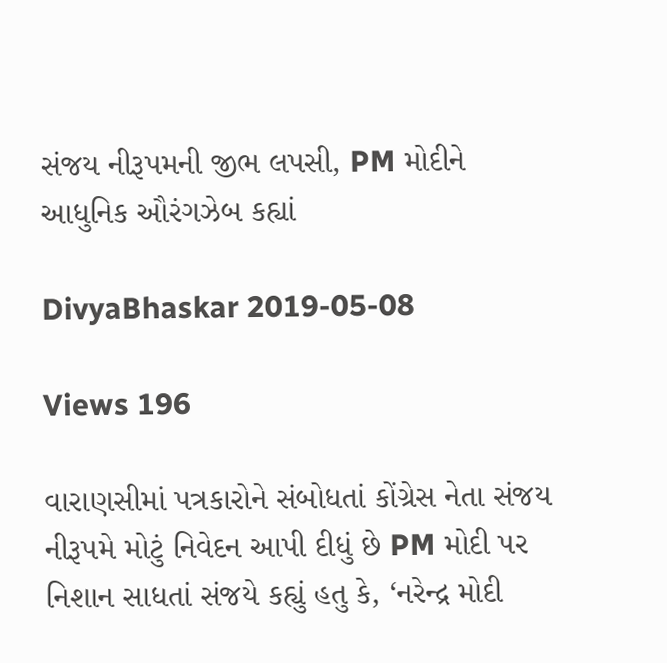સંજય નીરૂપમની જીભ લપસી, PM મોદીને આધુનિક ઔરંગઝેબ કહ્યાં

DivyaBhaskar 2019-05-08

Views 196

વારાણસીમાં પત્રકારોને સંબોધતાં કોંગ્રેસ નેતા સંજય નીરૂપમે મોટું નિવેદન આપી દીધું છે PM મોદી પર નિશાન સાધતાં સંજયે કહ્યું હતુ કે, ‘નરેન્દ્ર મોદી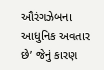ઔરંગઝેબના આધુનિક અવતાર છે’ જેનું કારણ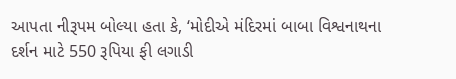આપતા નીરૂપમ બોલ્યા હતા કે, ‘મોદીએ મંદિરમાં બાબા વિશ્વનાથના દર્શન માટે 550 રૂપિયા ફી લગાડી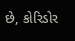છે, કોરિડોર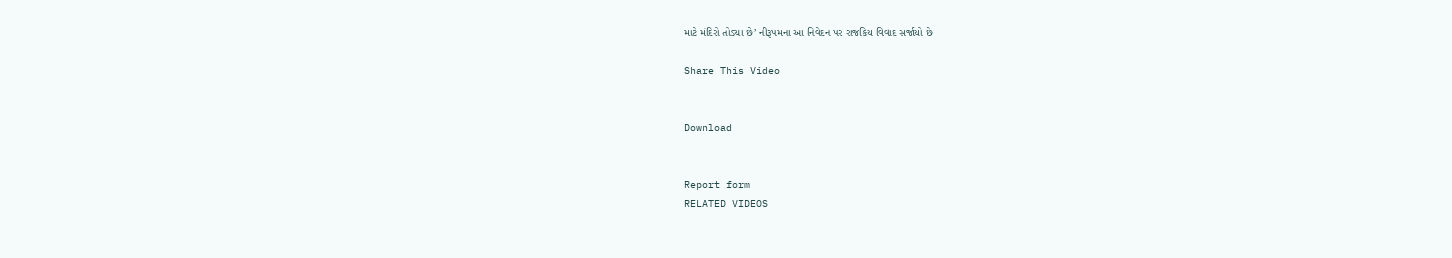માટે મંદિરો તોડ્યા છે’ નીરૂપમના આ નિવેદન પર રાજકિય વિવાદ સર્જાયો છે

Share This Video


Download


Report form
RELATED VIDEOS